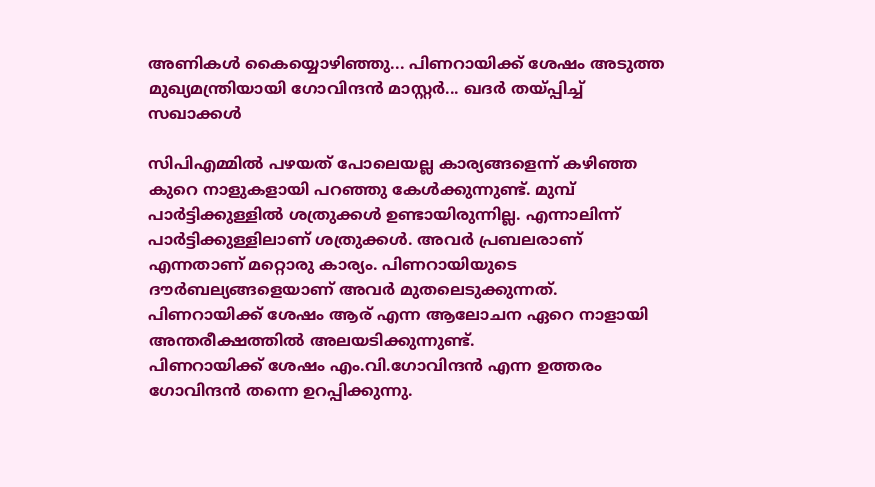അണികൾ കൈയ്യൊഴിഞ്ഞു... പിണറായിക്ക് ശേഷം അടുത്ത മുഖ്യമന്ത്രിയായി ഗോവിന്ദൻ മാസ്റ്റർ... ഖദർ തയ്പ്പിച്ച് സഖാക്കൾ

സിപിഎമ്മിൽ പഴയത് പോലെയല്ല കാര്യങ്ങളെന്ന് കഴിഞ്ഞ കുറെ നാളുകളായി പറഞ്ഞു കേൾക്കുന്നുണ്ട്. മുമ്പ് പാർട്ടിക്കുള്ളിൽ ശത്രുക്കൾ ഉണ്ടായിരുന്നില്ല. എന്നാലിന്ന് പാർട്ടിക്കുള്ളിലാണ് ശത്രുക്കൾ. അവർ പ്രബലരാണ് എന്നതാണ് മറ്റൊരു കാര്യം. പിണറായിയുടെ ദൗർബല്യങ്ങളെയാണ് അവർ മുതലെടുക്കുന്നത്. പിണറായിക്ക് ശേഷം ആര് എന്ന ആലോചന ഏറെ നാളായി അന്തരീക്ഷത്തിൽ അലയടിക്കുന്നുണ്ട്.
പിണറായിക്ക് ശേഷം എം.വി.ഗോവിന്ദൻ എന്ന ഉത്തരം ഗോവിന്ദൻ തന്നെ ഉറപ്പിക്കുന്നു.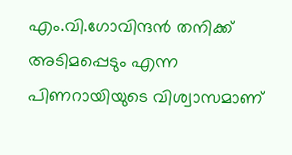എം.വി.ഗോവിന്ദൻ തനിക്ക് അടിമപ്പെടും എന്ന പിണറായിയുടെ വിശ്വാസമാണ്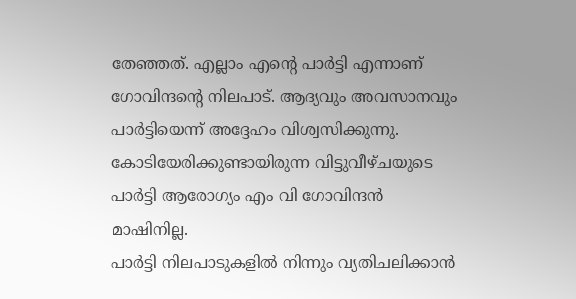തേഞ്ഞത്. എല്ലാം എൻ്റെ പാർട്ടി എന്നാണ് ഗോവിന്ദൻ്റെ നിലപാട്. ആദ്യവും അവസാനവും പാർട്ടിയെന്ന് അദ്ദേഹം വിശ്വസിക്കുന്നു. കോടിയേരിക്കുണ്ടായിരുന്ന വിട്ടുവീഴ്ചയുടെ പാർട്ടി ആരോഗ്യം എം വി ഗോവിന്ദൻ മാഷിനില്ല.
പാർട്ടി നിലപാടുകളിൽ നിന്നും വ്യതിചലിക്കാൻ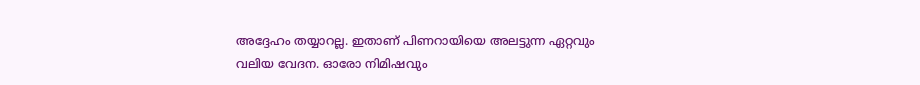അദ്ദേഹം തയ്യാറല്ല. ഇതാണ് പിണറായിയെ അലട്ടുന്ന ഏറ്റവും വലിയ വേദന. ഓരോ നിമിഷവും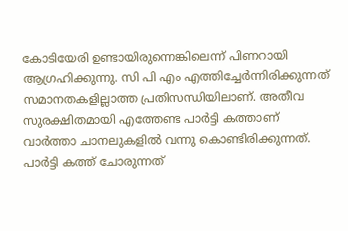കോടിയേരി ഉണ്ടായിരുന്നെങ്കിലെന്ന് പിണറായി ആഗ്രഹിക്കുന്നു. സി പി എം എത്തിച്ചേർന്നിരിക്കുന്നത് സമാനതകളില്ലാത്ത പ്രതിസന്ധിയിലാണ്. അതീവ സുരക്ഷിതമായി എത്തേണ്ട പാർട്ടി കത്താണ് വാർത്താ ചാനലുകളിൽ വന്നു കൊണ്ടിരിക്കുന്നത്.
പാർട്ടി കത്ത് ചോരുന്നത്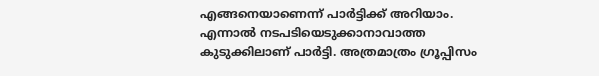എങ്ങനെയാണെന്ന് പാർട്ടിക്ക് അറിയാം. എന്നാൽ നടപടിയെടുക്കാനാവാത്ത കുടുക്കിലാണ് പാർട്ടി. അത്രമാത്രം ഗ്രൂപ്പിസം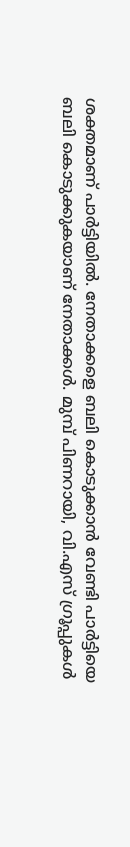ശക്തമാണ് പാർട്ടിയിൽ. നേതാക്കളെ ബലി കൊടുക്കാൻ വേണ്ടി പാർട്ടിയെ ബലി കൊടുക്കുകയാണ് നേതാക്കൾ. മുമ്പ് പിണറായി, വി.എസ് ഗ്രൂപ്പുകൾ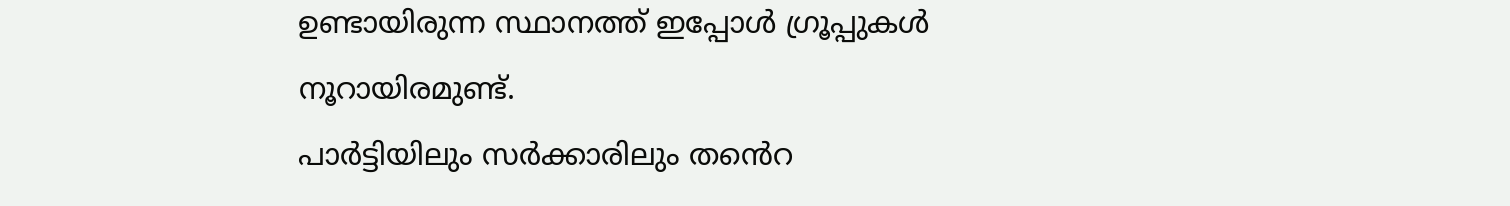ഉണ്ടായിരുന്ന സ്ഥാനത്ത് ഇപ്പോൾ ഗ്രൂപ്പുകൾ നൂറായിരമുണ്ട്.
പാർട്ടിയിലും സർക്കാരിലും തൻെറ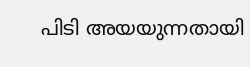പിടി അയയുന്നതായി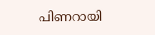പിണറായി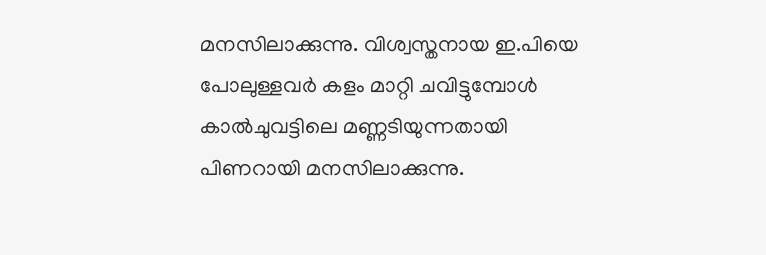മനസിലാക്കുന്നു. വിശ്വസ്തനായ ഇ.പിയെ പോലുള്ളവർ കളം മാറ്റി ചവിട്ടുമ്പോൾ കാൽചുവട്ടിലെ മണ്ണടിയുന്നതായി പിണറായി മനസിലാക്കുന്നു.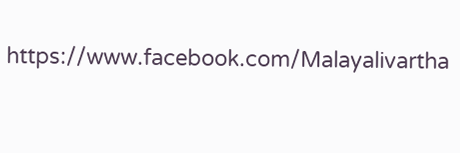https://www.facebook.com/Malayalivartha